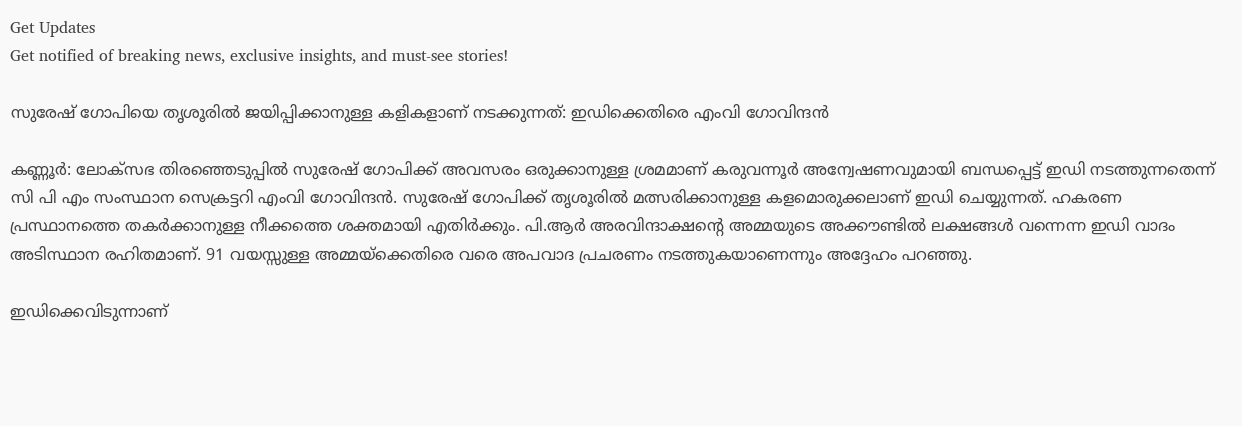Get Updates
Get notified of breaking news, exclusive insights, and must-see stories!

സുരേഷ് ഗോപിയെ തൃശൂരില്‍ ജയിപ്പിക്കാനുള്ള കളികളാണ് നടക്കുന്നത്: ഇഡിക്കെതിരെ എംവി ഗോവിന്ദന്‍

കണ്ണൂർ: ലോക്സഭ തിരഞ്ഞെടുപ്പില്‍ സുരേഷ് ഗോപിക്ക് അവസരം ഒരുക്കാനുള്ള ശ്രമമാണ് കരുവന്നൂർ അന്വേഷണവുമായി ബന്ധപ്പെട്ട് ഇഡി നടത്തുന്നതെന്ന് സി പി എം സംസ്ഥാന സെക്രട്ടറി എംവി ഗോവിന്ദന്‍. സുരേഷ് ഗോപിക്ക് തൃശൂരില്‍ മത്സരിക്കാനുള്ള കളമൊരുക്കലാണ് ഇഡി ചെയ്യുന്നത്. ഹകരണ പ്രസ്ഥാനത്തെ തകര്‍ക്കാനുള്ള നീക്കത്തെ ശക്തമായി എതിർക്കും. പി.ആര്‍ അരവിന്ദാക്ഷന്റെ അമ്മയുടെ അക്കൗണ്ടില്‍ ലക്ഷങ്ങള്‍ വന്നെന്ന ഇഡി വാദം അടിസ്ഥാന രഹിതമാണ്. 91 വയസ്സുള്ള അമ്മയ്ക്കെതിരെ വരെ അപവാദ പ്രചരണം നടത്തുകയാണെന്നും അദ്ദേഹം പറഞ്ഞു.

ഇഡിക്കെവിടുന്നാണ്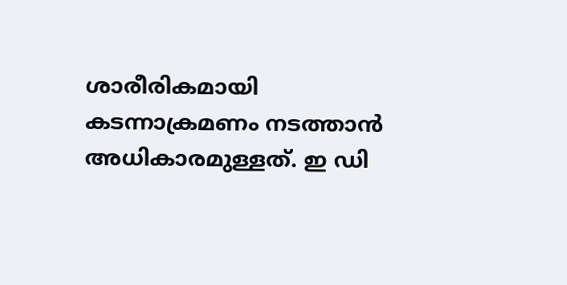ശാരീരികമായി കടന്നാക്രമണം നടത്താന്‍ അധികാരമുള്ളത്. ഇ ഡി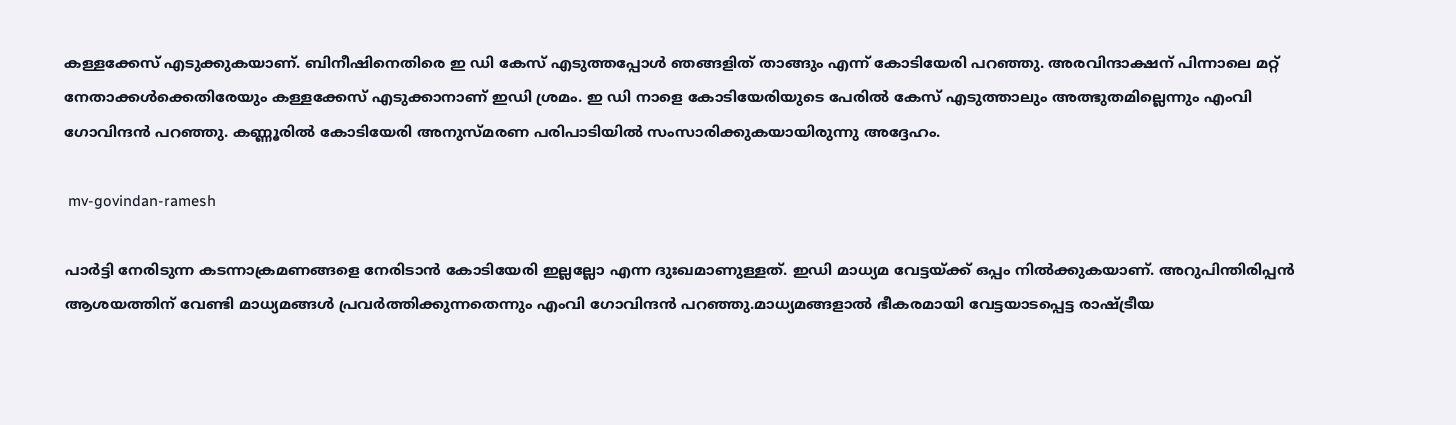കള്ളക്കേസ് എടുക്കുകയാണ്. ബിനീഷിനെതിരെ ഇ ഡി കേസ് എടുത്തപ്പോൾ ഞങ്ങളിത് താങ്ങും എന്ന് കോടിയേരി പറഞ്ഞു. അരവിന്ദാക്ഷന് പിന്നാലെ മറ്റ് നേതാക്കള്‍ക്കെതിരേയും കള്ളക്കേസ് എടുക്കാനാണ് ഇഡി ശ്രമം. ഇ ഡി നാളെ കോടിയേരിയുടെ പേരിൽ കേസ് എടുത്താലും അത്ഭുതമില്ലെന്നും എംവി ഗോവിന്ദൻ പറഞ്ഞു. കണ്ണൂരില്‍ കോടിയേരി അനുസ്മരണ പരിപാടിയില്‍ സംസാരിക്കുകയായിരുന്നു അദ്ദേഹം.

 mv-govindan-ramesh

പാർട്ടി നേരിടുന്ന കടന്നാക്രമണങ്ങളെ നേരിടാൻ കോടിയേരി ഇല്ലല്ലോ എന്ന ദുഃഖമാണുള്ളത്. ഇഡി മാധ്യമ വേട്ടയ്ക്ക് ഒപ്പം നിൽക്കുകയാണ്. അറുപിന്തിരിപ്പൻ ആശയത്തിന് വേണ്ടി മാധ്യമങ്ങൾ പ്രവർത്തിക്കുന്നതെന്നും എംവി ഗോവിന്ദൻ പറഞ്ഞു.മാധ്യമങ്ങളാൽ ഭീകരമായി വേട്ടയാടപ്പെട്ട രാഷ്ട്രീയ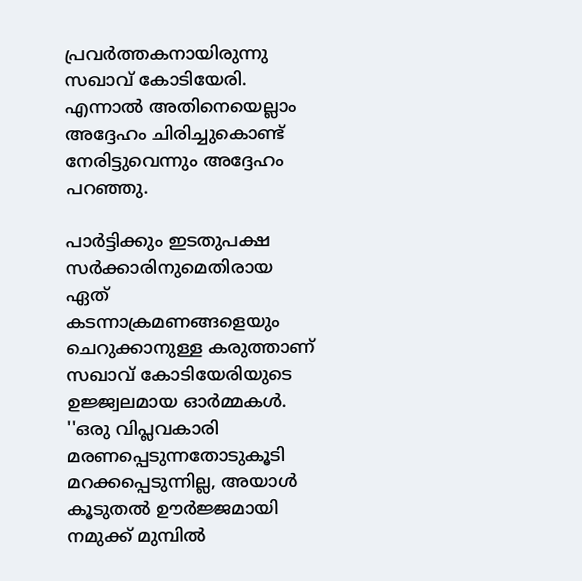പ്രവർത്തകനായിരുന്നു സഖാവ് കോടിയേരി. എന്നാൽ അതിനെയെല്ലാം അദ്ദേഹം ചിരിച്ചുകൊണ്ട് നേരിട്ടുവെന്നും അദ്ദേഹം പറഞ്ഞു.

പാർട്ടിക്കും ഇടതുപക്ഷ സർക്കാരിനുമെതിരായ ഏത് കടന്നാക്രമണങ്ങളെയും ചെറുക്കാനുള്ള കരുത്താണ് സഖാവ് കോടിയേരിയുടെ ഉജ്ജ്വലമായ ഓർമ്മകൾ. ''ഒരു വിപ്ലവകാരി മരണപ്പെടുന്നതോടുകൂടി മറക്കപ്പെടുന്നില്ല, അയാൾ കൂടുതൽ ഊർജ്ജമായി നമുക്ക് മുമ്പിൽ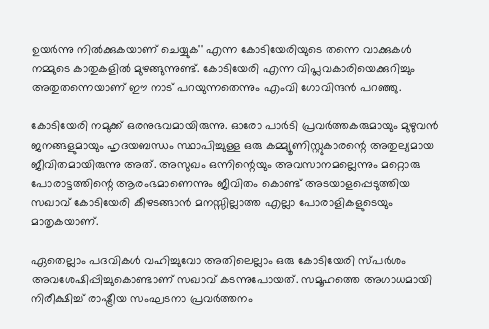ഉയർന്നു നിൽക്കുകയാണ് ചെയ്യുക'' എന്ന കോടിയേരിയുടെ തന്നെ വാക്കുകൾ നമ്മുടെ കാതുകളിൽ മുഴങ്ങുന്നുണ്ട്. കോടിയേരി എന്ന വിപ്ലവകാരിയെക്കുറിച്ചും അതുതന്നെയാണ് ഈ നാട് പറയുന്നതെന്നും എംവി ഗോവിന്ദന്‍ പറഞ്ഞു.

കോടിയേരി നമുക്ക് ഒരനുഭവമായിരുന്നു. ഓരോ പാർടി പ്രവർത്തകരുമായും മുഴുവൻ ജനങ്ങളുമായും ഹൃദയബന്ധം സ്ഥാപിച്ചുള്ള ഒരു കമ്മ്യൂണിസ്റ്റുകാരന്റെ അതുല്യമായ ജീവിതമായിരുന്നു അത്. അസുഖം ഒന്നിന്റെയും അവസാനമല്ലെന്നും മറ്റൊരു പോരാട്ടത്തിന്റെ ആരംഭമാണെന്നും ജീവിതം കൊണ്ട് അടയാളപ്പെടുത്തിയ സഖാവ് കോടിയേരി കീഴടങ്ങാൻ മനസ്സില്ലാത്ത എല്ലാ പോരാളികളുടെയും മാതൃകയാണ്.

ഏതെല്ലാം പദവികൾ വഹിച്ചുവോ അതിലെല്ലാം ഒരു കോടിയേരി സ്പർശം അവശേഷിപ്പിച്ചുകൊണ്ടാണ് സഖാവ് കടന്നുപോയത്. സമൂഹത്തെ അഗാധമായി നിരീക്ഷിച്ച് രാഷ്ട്രീയ സംഘടനാ പ്രവർത്തനം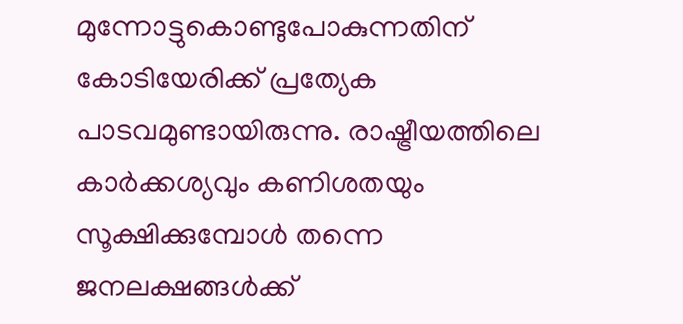മുന്നോട്ടുകൊണ്ടുപോകുന്നതിന് കോടിയേരിക്ക് പ്രത്യേക പാടവമുണ്ടായിരുന്നു. രാഷ്ട്രീയത്തിലെ കാർക്കശ്യവും കണിശതയും സൂക്ഷിക്കുമ്പോൾ തന്നെ ജനലക്ഷങ്ങൾക്ക്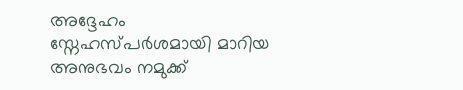അദ്ദേഹം സ്നേഹസ്പർശമായി മാറിയ അനുഭവം നമുക്ക്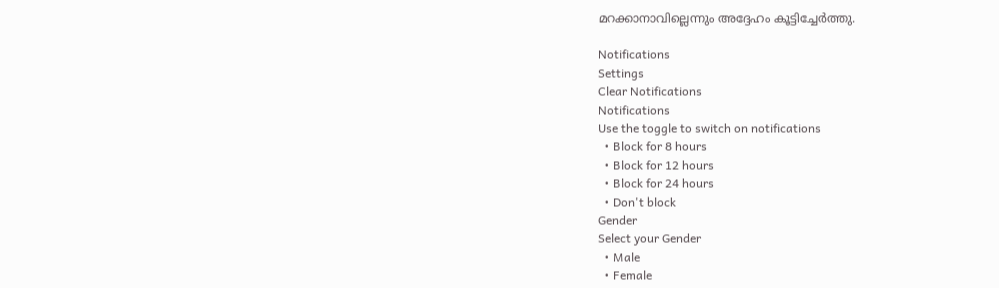മറക്കാനാവില്ലെന്നും അദ്ദേഹം കൂട്ടിച്ചേർത്തു.

Notifications
Settings
Clear Notifications
Notifications
Use the toggle to switch on notifications
  • Block for 8 hours
  • Block for 12 hours
  • Block for 24 hours
  • Don't block
Gender
Select your Gender
  • Male
  • Female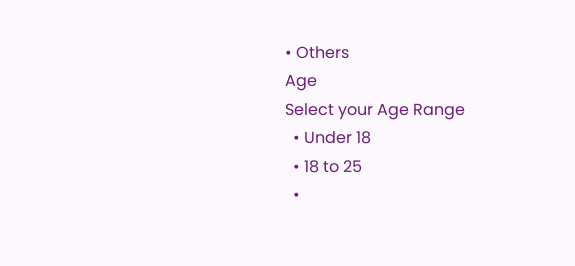• Others
Age
Select your Age Range
  • Under 18
  • 18 to 25
  •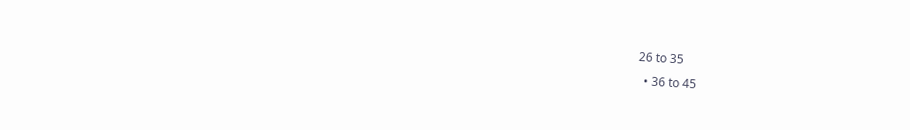26 to 35
  • 36 to 45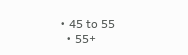• 45 to 55
  • 55+